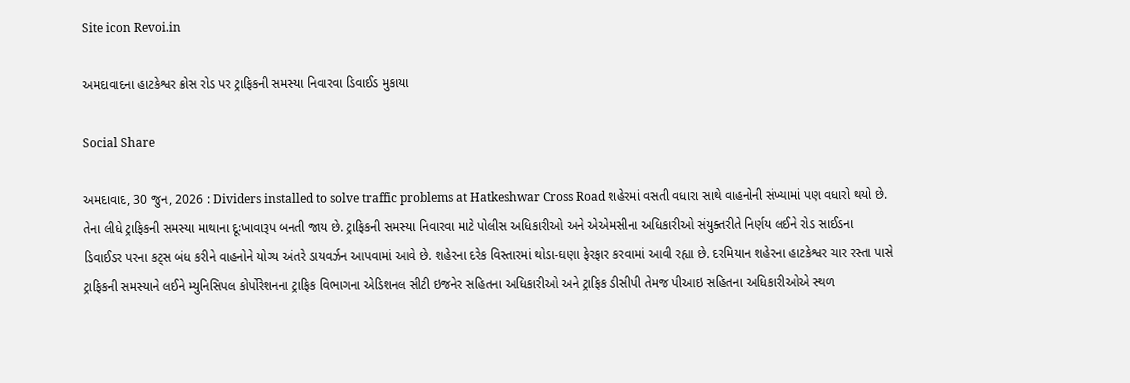Site icon Revoi.in

અમદાવાદના હાટકેશ્વર ક્રોસ રોડ પર ટ્રાફિકની સમસ્યા નિવારવા ડિવાઈડ મુકાયા

Social Share

અમદાવાદ, 30 જુન, 2026 : Dividers installed to solve traffic problems at Hatkeshwar Cross Road શહેરમાં વસતી વધારા સાથે વાહનોની સંખ્યામાં પણ વધારો થયો છે. તેના લીધે ટ્રાફિકની સમસ્યા માથાના દૂઃખાવારૂપ બનતી જાય છે. ટ્રાફિકની સમસ્યા નિવારવા માટે પોલીસ અધિકારીઓ અને એએમસીના અધિકારીઓ સંયુક્તરીતે નિર્ણય લઈને રોડ સાઈડના ડિવાઈડર પરના કટ્સ બંધ કરીને વાહનોને યોગ્ય અંતરે ડાયવર્ઝન આપવામાં આવે છે. શહેરના દરેક વિસ્તારમાં થોડા-ઘણા ફેરફાર કરવામાં આવી રહ્યા છે. દરમિયાન શહેરના હાટકેશ્વર ચાર રસ્તા પાસે ટ્રાફિકની સમસ્યાને લઈને મ્યુનિસિપલ કોર્પોરેશનના ટ્રાફિક વિભાગના એડિશનલ સીટી ઇજનેર સહિતના અધિકારીઓ અને ટ્રાફિક ડીસીપી તેમજ પીઆઇ સહિતના અધિકારીઓએ સ્થળ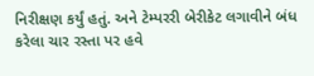નિરીક્ષણ કર્યું હતું. અને ટેમ્પરરી બેરીકેટ લગાવીને બંધ કરેલા ચાર રસ્તા પર હવે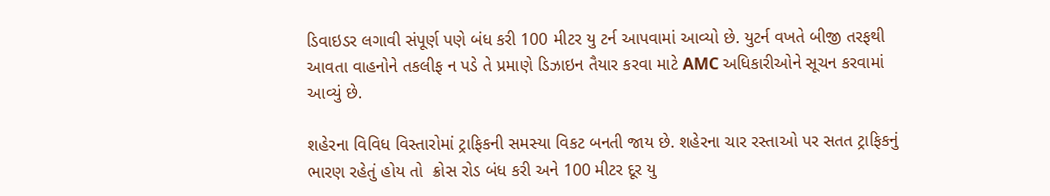ડિવાઇડર લગાવી સંપૂર્ણ પણે બંધ કરી 100 મીટર યુ ટર્ન આપવામાં આવ્યો છે. યુટર્ન વખતે બીજી તરફથી આવતા વાહનોને તકલીફ ન પડે તે પ્રમાણે ડિઝાઇન તૈયાર કરવા માટે AMC અધિકારીઓને સૂચન કરવામાં આવ્યું છે.

શહેરના વિવિધ વિસ્તારોમાં ટ્રાફિકની સમસ્યા વિકટ બનતી જાય છે. શહેરના ચાર રસ્તાઓ પર સતત ટ્રાફિકનું ભારણ રહેતું હોય તો  ક્રોસ રોડ બંધ કરી અને 100 મીટર દૂર યુ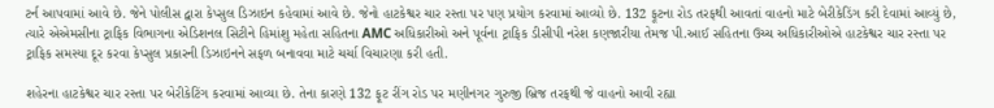ટર્ન આપવામાં આવે છે. જેને પોલીસ દ્વારા કેપ્સુલ ડિઝાઇન કહેવામાં આવે છે. જેનો હાટકેશ્વર ચાર રસ્તા પર પણ પ્રયોગ કરવામાં આવ્યો છે. 132 ફૂટના રોડ તરફથી આવતાં વાહનો માટે બેરીકેડિંગ કરી દેવામાં આવ્યું છે, ત્યારે એએમસીના ટ્રાફિક વિભાગના એડિશનલ સિટીને હિમાંશુ મહેતા સહિતના AMC અધિકારીઓ અને પૂર્વના ટ્રાફિક ડીસીપી નરેશ કણજારીયા તેમજ પી.આઈ સહિતના ઉચ્ચ અધિકારીઓએ હાટકેશ્વર ચાર રસ્તા પર ટ્રાફિક સમસ્યા દૂર કરવા કેપ્સુલ પ્રકારની ડિઝાઇનને સફળ બનાવવા માટે ચર્ચા વિચારણા કરી હતી.

શહેરના હાટકેશ્વર ચાર રસ્તા પર બેરીકેટિંગ કરવામાં આવ્યા છે. તેના કારણે 132 ફૂટ રીંગ રોડ પર મણીનગર ગુરુજી બ્રિજ તરફથી જે વાહનો આવી રહ્યા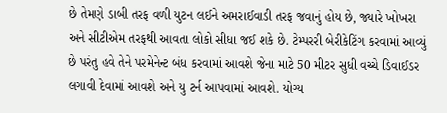છે તેમણે ડાબી તરફ વળી યુટન લઈને અમરાઈવાડી તરફ જવાનું હોય છે, જ્યારે ખોખરા અને સીટીએમ તરફથી આવતા લોકો સીધા જઈ શકે છે. ટેમ્પરરી બેરીકેટિંગ કરવામાં આવ્યું છે પરંતુ હવે તેને પરમેનેન્ટ બંધ કરવામાં આવશે જેના માટે 50 મીટર સુધી વચ્ચે ડિવાઈડર લગાવી દેવામાં આવશે અને યુ ટર્ન આપવામાં આવશે. યોગ્ય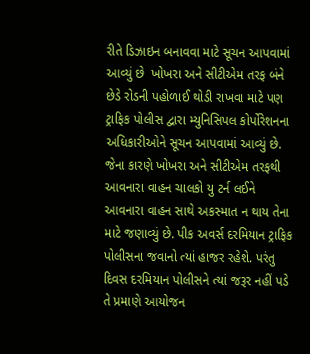રીતે ડિઝાઇન બનાવવા માટે સૂચન આપવામાં આવ્યું છે  ખોખરા અને સીટીએમ તરફ બંને છેડે રોડની પહોળાઈ થોડી રાખવા માટે પણ ટ્રાફિક પોલીસ દ્વારા મ્યુનિસિપલ કોર્પોરેશનના અધિકારીઓને સૂચન આપવામાં આવ્યું છે. જેના કારણે ખોખરા અને સીટીએમ તરફથી આવનારા વાહન ચાલકો યુ ટર્ન લઈને આવનારા વાહન સાથે અકસ્માત ન થાય તેના માટે જણાવ્યું છે. પીક અવર્સ દરમિયાન ટ્રાફિક પોલીસના જવાનો ત્યાં હાજર રહેશે. પરંતુ દિવસ દરમિયાન પોલીસને ત્યાં જરૂર નહીં પડે તે પ્રમાણે આયોજન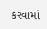કરવામાં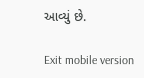આવ્યું છે.

Exit mobile version